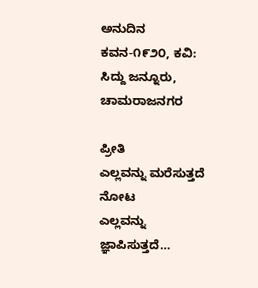ಅನುದಿನ ಕವನ-೧೯೨೦, ಕವಿ: ಸಿದ್ದು ಜನ್ನೂರು, ಚಾಮರಾಜನಗರ

ಪ್ರೀತಿ
ಎಲ್ಲವನ್ನು ಮರೆಸುತ್ತದೆ
ನೋಟ
ಎಲ್ಲವನ್ನು ಜ್ಞಾಪಿಸುತ್ತದೆ…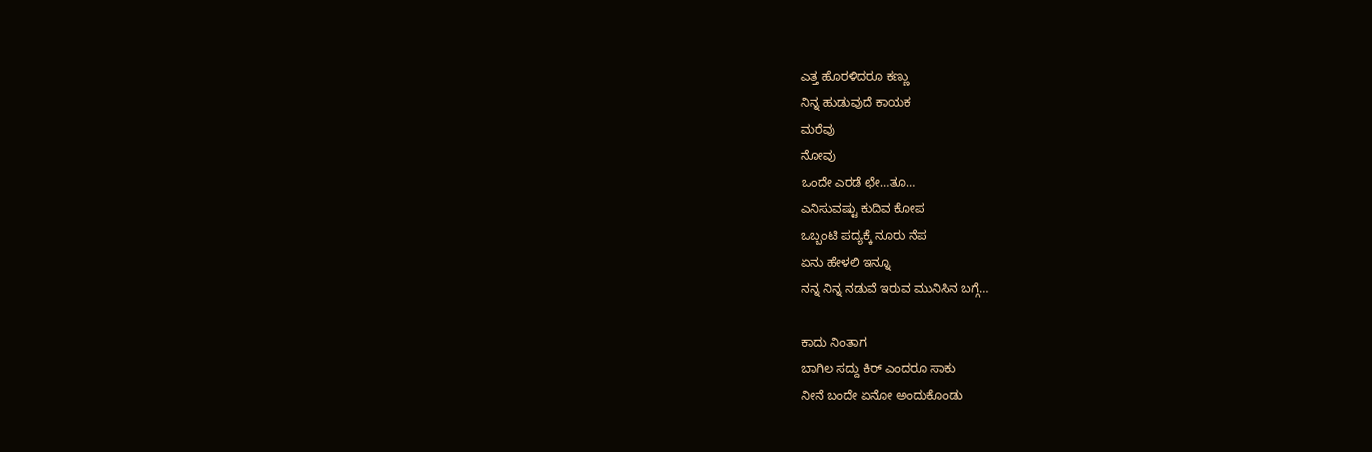ಎತ್ತ ಹೊರಳಿದರೂ ಕಣ್ಣು
ನಿನ್ನ ಹುಡುವುದೆ ಕಾಯಕ
ಮರೆವು
ನೋವು
ಒಂದೇ ಎರಡೆ ಛೇ…ತೂ…
ಎನಿಸುವಷ್ಟು ಕುದಿವ ಕೋಪ
ಒಬ್ಬಂಟಿ ಪದ್ಯಕ್ಕೆ ನೂರು ನೆಪ
ಏನು ಹೇಳಲಿ ಇನ್ನೂ
ನನ್ನ ನಿನ್ನ ನಡುವೆ ಇರುವ ಮುನಿಸಿನ ಬಗ್ಗೆ…

ಕಾದು ನಿಂತಾಗ
ಬಾಗಿಲ ಸದ್ದು ಕಿರ್ ಎಂದರೂ ಸಾಕು
ನೀನೆ ಬಂದೇ ಏನೋ ಅಂದುಕೊಂಡು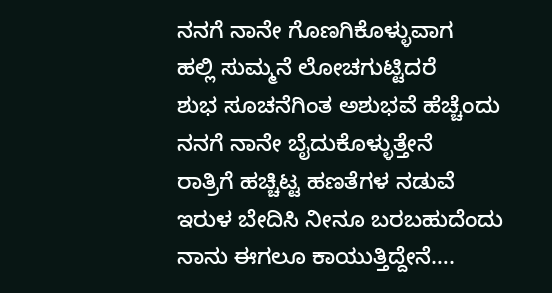ನನಗೆ ನಾನೇ ಗೊಣಗಿಕೊಳ್ಳುವಾಗ
ಹಲ್ಲಿ ಸುಮ್ಮನೆ ಲೋಚಗುಟ್ಟಿದರೆ
ಶುಭ ಸೂಚನೆಗಿಂತ ಅಶುಭವೆ ಹೆಚ್ಚೆಂದು
ನನಗೆ ನಾನೇ ಬೈದುಕೊಳ್ಳುತ್ತೇನೆ
ರಾತ್ರಿಗೆ ಹಚ್ಚಿಟ್ಟ ಹಣತೆಗಳ ನಡುವೆ
ಇರುಳ ಬೇದಿಸಿ ನೀನೂ ಬರಬಹುದೆಂದು
ನಾನು ಈಗಲೂ ಕಾಯುತ್ತಿದ್ದೇನೆ….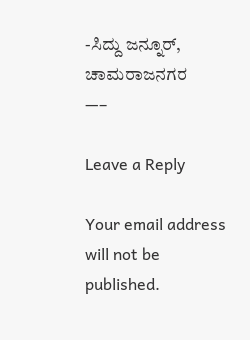-ಸಿದ್ದು ಜನ್ನೂರ್, ಚಾಮರಾಜನಗರ
—–

Leave a Reply

Your email address will not be published.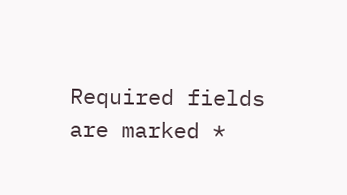Required fields are marked *